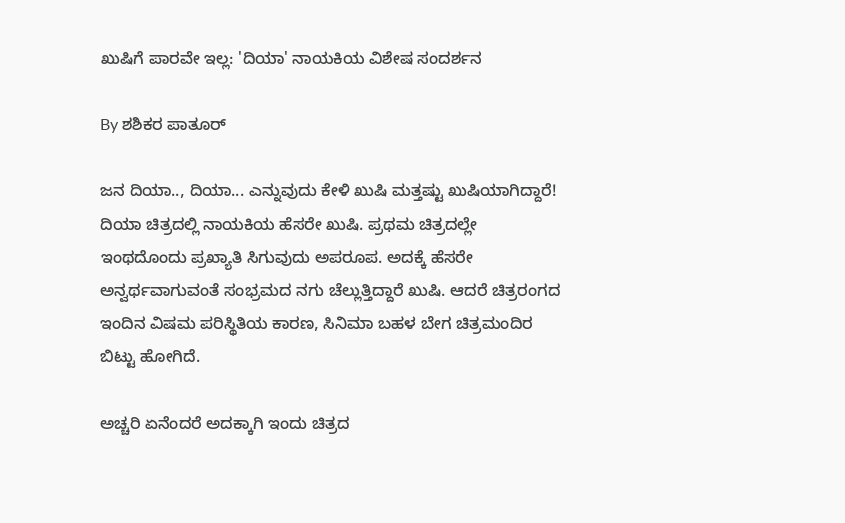ಖುಷಿಗೆ ಪಾರವೇ ಇಲ್ಲ: 'ದಿಯಾ' ನಾಯಕಿಯ ವಿಶೇಷ ಸಂದರ್ಶನ

By ಶಶಿಕರ ಪಾತೂರ್

ಜನ ದಿಯಾ.., ದಿಯಾ... ಎನ್ನುವುದು ಕೇಳಿ ಖುಷಿ ಮತ್ತಷ್ಟು ಖುಷಿಯಾಗಿದ್ದಾರೆ! ದಿಯಾ ಚಿತ್ರದಲ್ಲಿ ನಾಯಕಿಯ ಹೆಸರೇ ಖುಷಿ. ಪ್ರಥಮ ಚಿತ್ರದಲ್ಲೇ ಇಂಥದೊಂದು ಪ್ರಖ್ಯಾತಿ ಸಿಗುವುದು ಅಪರೂಪ. ಅದಕ್ಕೆ ಹೆಸರೇ ಅನ್ವರ್ಥವಾಗುವಂತೆ ಸಂಭ್ರಮದ ನಗು ಚೆಲ್ಲುತ್ತಿದ್ದಾರೆ ಖುಷಿ. ಆದರೆ ಚಿತ್ರರಂಗದ ಇಂದಿನ ವಿಷಮ ಪರಿಸ್ಥಿತಿಯ ಕಾರಣ, ಸಿನಿಮಾ ಬಹಳ ಬೇಗ ಚಿತ್ರಮಂದಿರ ಬಿಟ್ಟು ಹೋಗಿದೆ.

ಅಚ್ಚರಿ ಏನೆಂದರೆ ಅದಕ್ಕಾಗಿ ಇಂದು ಚಿತ್ರದ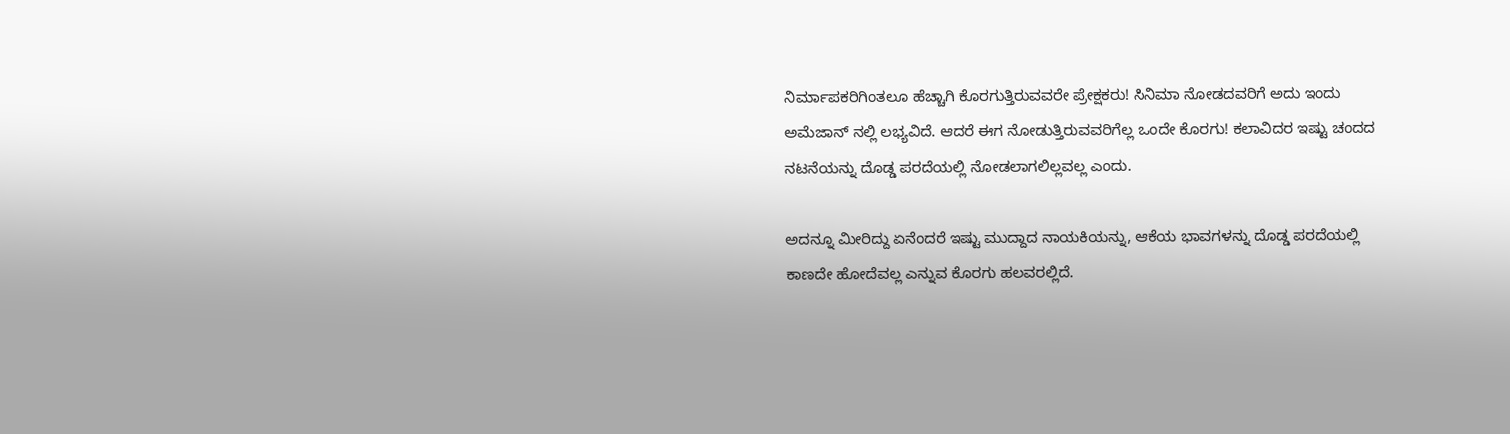ನಿರ್ಮಾಪಕರಿಗಿಂತಲೂ ಹೆಚ್ಚಾಗಿ ಕೊರಗುತ್ತಿರುವವರೇ ಪ್ರೇಕ್ಷಕರು! ಸಿನಿಮಾ ನೋಡದವರಿಗೆ ಅದು ಇಂದು ಅಮೆಜಾನ್ ನಲ್ಲಿ ಲಭ್ಯವಿದೆ. ಆದರೆ ಈಗ ನೋಡುತ್ತಿರುವವರಿಗೆಲ್ಲ ಒಂದೇ ಕೊರಗು! ಕಲಾವಿದರ ಇಷ್ಟು ಚಂದದ ನಟನೆಯನ್ನು ದೊಡ್ಡ ಪರದೆಯಲ್ಲಿ ನೋಡಲಾಗಲಿಲ್ಲವಲ್ಲ ಎಂದು.

ಅದನ್ನೂ ಮೀರಿದ್ದು ಏನೆಂದರೆ ಇಷ್ಟು ಮುದ್ದಾದ ನಾಯಕಿಯನ್ನು, ಆಕೆಯ ಭಾವಗಳನ್ನು ದೊಡ್ಡ ಪರದೆಯಲ್ಲಿ ಕಾಣದೇ ಹೋದೆವಲ್ಲ ಎನ್ನುವ ಕೊರಗು ಹಲವರಲ್ಲಿದೆ.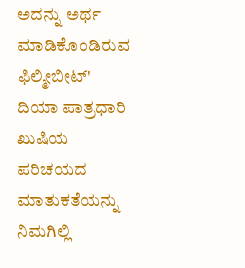ಅದನ್ನು ಅರ್ಥ ಮಾಡಿಕೊಂಡಿರುವ ಫಿಲ್ಮೀಬೀಟ್' ದಿಯಾ ಪಾತ್ರಧಾರಿ ಖುಷಿಯ ಪರಿಚಯದ ಮಾತುಕತೆಯನ್ನು ನಿಮಗಿಲ್ಲಿ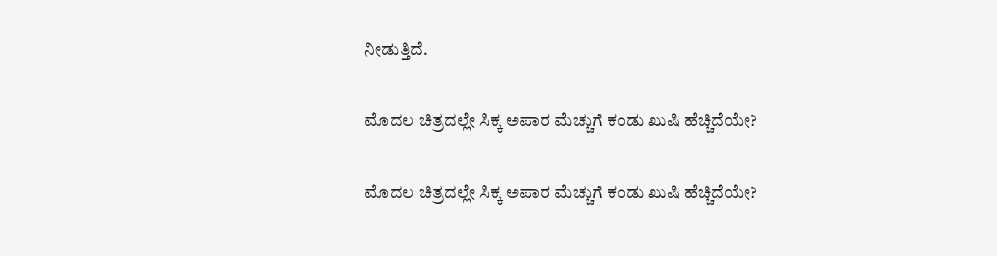ನೀಡುತ್ತಿದೆ.

ಮೊದಲ ಚಿತ್ರದಲ್ಲೇ ಸಿಕ್ಕ ಅಪಾರ ಮೆಚ್ಚುಗೆ ಕಂಡು ಖುಷಿ ಹೆಚ್ಚಿದೆಯೇ?

ಮೊದಲ ಚಿತ್ರದಲ್ಲೇ ಸಿಕ್ಕ ಅಪಾರ ಮೆಚ್ಚುಗೆ ಕಂಡು ಖುಷಿ ಹೆಚ್ಚಿದೆಯೇ?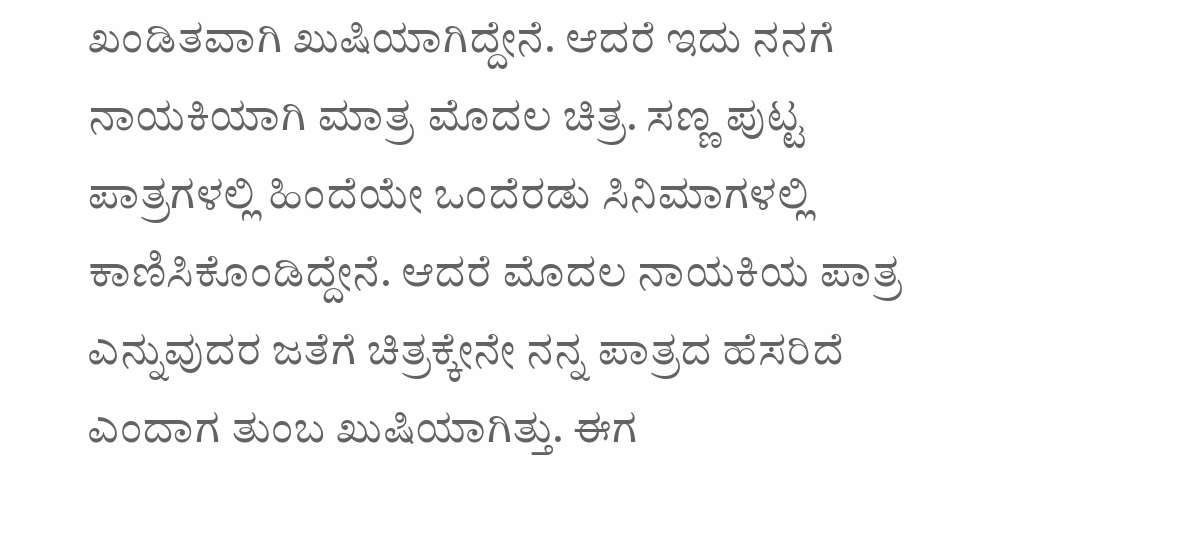ಖಂಡಿತವಾಗಿ ಖುಷಿಯಾಗಿದ್ದೇನೆ. ಆದರೆ ಇದು ನನಗೆ ನಾಯಕಿಯಾಗಿ ಮಾತ್ರ ಮೊದಲ ಚಿತ್ರ. ಸಣ್ಣ ಪುಟ್ಟ ಪಾತ್ರಗಳಲ್ಲಿ ಹಿಂದೆಯೇ ಒಂದೆರಡು ಸಿನಿಮಾಗಳಲ್ಲಿ ಕಾಣಿಸಿಕೊಂಡಿದ್ದೇನೆ. ಆದರೆ ಮೊದಲ ನಾಯಕಿಯ ಪಾತ್ರ ಎನ್ನುವುದರ ಜತೆಗೆ ಚಿತ್ರಕ್ಕೇನೇ ನನ್ನ ಪಾತ್ರದ ಹೆಸರಿದೆ ಎಂದಾಗ ತುಂಬ ಖುಷಿಯಾಗಿತ್ತು. ಈಗ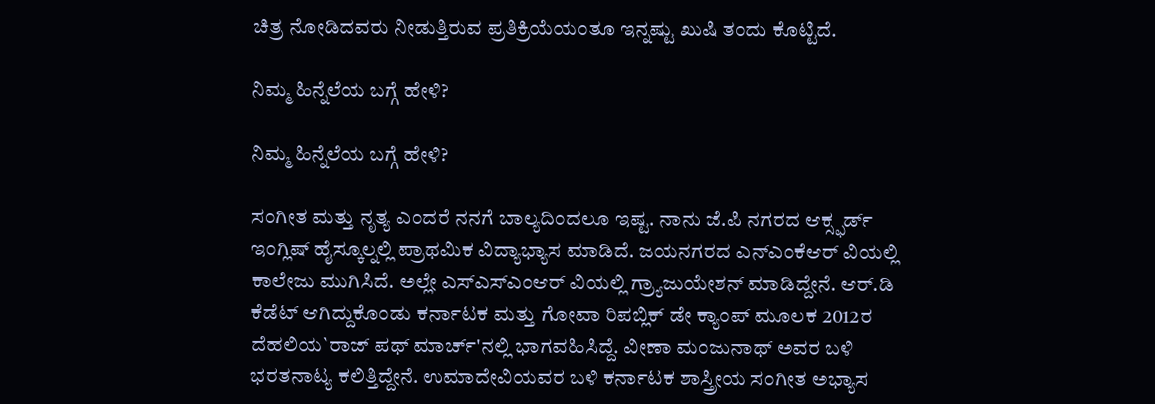ಚಿತ್ರ ನೋಡಿದವರು ನೀಡುತ್ತಿರುವ ಪ್ರತಿಕ್ರಿಯೆಯಂತೂ ಇನ್ನಷ್ಟು ಖುಷಿ ತಂದು ಕೊಟ್ಟಿದೆ.

ನಿಮ್ಮ ಹಿನ್ನೆಲೆಯ ಬಗ್ಗೆ ಹೇಳಿ?

ನಿಮ್ಮ ಹಿನ್ನೆಲೆಯ ಬಗ್ಗೆ ಹೇಳಿ?

ಸಂಗೀತ ಮತ್ತು ನೃತ್ಯ ಎಂದರೆ ನನಗೆ ಬಾಲ್ಯದಿಂದಲೂ ಇಷ್ಟ. ನಾನು ಜೆ.ಪಿ ನಗರದ ಆಕ್ಸ್ಫರ್ಡ್ ಇಂಗ್ಲಿಷ್ ಹೈಸ್ಕೂಲ್ನಲ್ಲಿ ಪ್ರಾಥಮಿಕ ವಿದ್ಯಾಭ್ಯಾಸ ಮಾಡಿದೆ. ಜಯನಗರದ ಎನ್ಎಂಕೆಆರ್ ವಿಯಲ್ಲಿ ಕಾಲೇಜು ಮುಗಿಸಿದೆ. ಅಲ್ಲೇ ಎಸ್ಎಸ್ಎಂಆರ್ ವಿಯಲ್ಲಿ ಗ್ರ್ಯಾಜುಯೇಶನ್ ಮಾಡಿದ್ದೇನೆ. ಆರ್.ಡಿ ಕೆಡೆಟ್ ಆಗಿದ್ದುಕೊಂಡು ಕರ್ನಾಟಕ ಮತ್ತು ಗೋವಾ ರಿಪಬ್ಲಿಕ್ ಡೇ ಕ್ಯಾಂಪ್ ಮೂಲಕ 2012ರ ದೆಹಲಿಯ`ರಾಜ್ ಪಥ್ ಮಾರ್ಚ್'ನಲ್ಲಿ ಭಾಗವಹಿಸಿದ್ದೆ. ವೀಣಾ ಮಂಜುನಾಥ್ ಅವರ ಬಳಿ ಭರತನಾಟ್ಯ ಕಲಿತ್ತಿದ್ದೇನೆ. ಉಮಾದೇವಿಯವರ ಬಳಿ ಕರ್ನಾಟಕ ಶಾಸ್ತ್ರೀಯ ಸಂಗೀತ ಅಭ್ಯಾಸ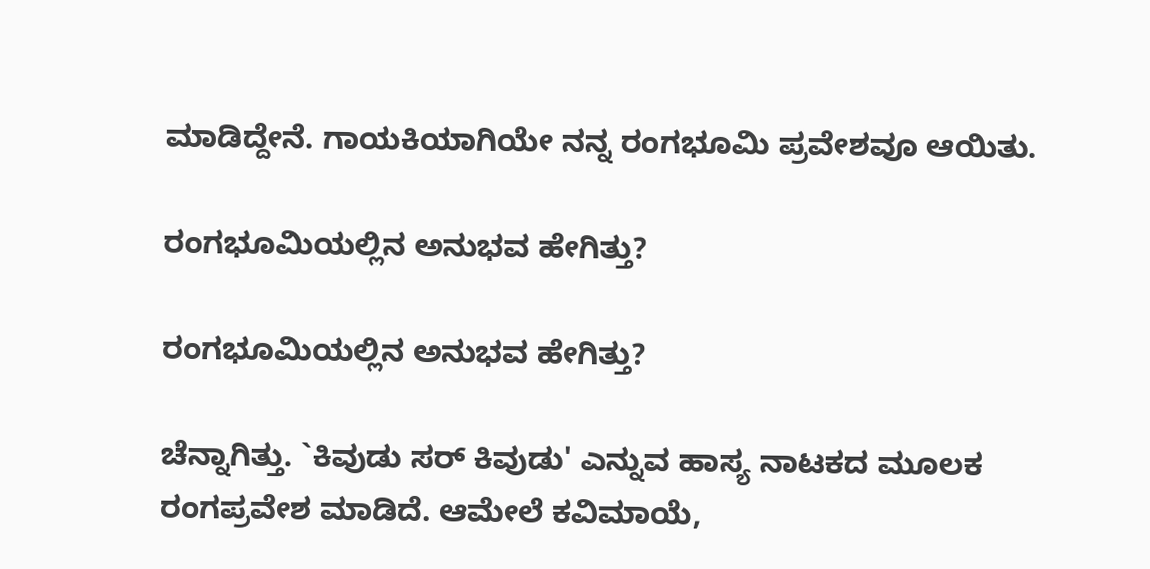ಮಾಡಿದ್ದೇನೆ. ಗಾಯಕಿಯಾಗಿಯೇ ನನ್ನ ರಂಗಭೂಮಿ ಪ್ರವೇಶವೂ ಆಯಿತು.

ರಂಗಭೂಮಿಯಲ್ಲಿನ ಅನುಭವ ಹೇಗಿತ್ತು?

ರಂಗಭೂಮಿಯಲ್ಲಿನ ಅನುಭವ ಹೇಗಿತ್ತು?

ಚೆನ್ನಾಗಿತ್ತು. `ಕಿವುಡು ಸರ್ ಕಿವುಡು' ಎನ್ನುವ ಹಾಸ್ಯ ನಾಟಕದ ಮೂಲಕ ರಂಗಪ್ರವೇಶ ಮಾಡಿದೆ. ಆಮೇಲೆ ಕವಿಮಾಯೆ,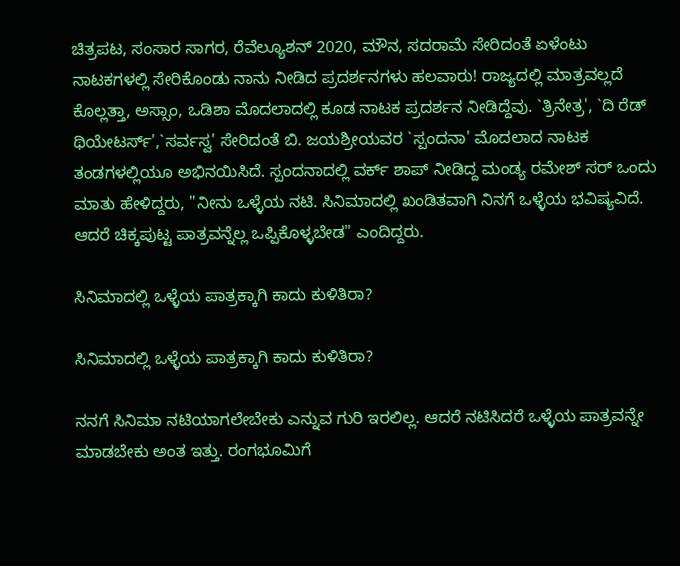ಚಿತ್ರಪಟ, ಸಂಸಾರ ಸಾಗರ, ರೆವೆಲ್ಯೂಶನ್ 2020, ಮೌನ, ಸದರಾಮೆ ಸೇರಿದಂತೆ ಏಳೆಂಟು ನಾಟಕಗಳಲ್ಲಿ ಸೇರಿಕೊಂಡು ನಾನು ನೀಡಿದ ಪ್ರದರ್ಶನಗಳು ಹಲವಾರು! ರಾಜ್ಯದಲ್ಲಿ ಮಾತ್ರವಲ್ಲದೆ ಕೊಲ್ಲತ್ತಾ, ಅಸ್ಸಾಂ, ಒಡಿಶಾ ಮೊದಲಾದಲ್ಲಿ ಕೂಡ ನಾಟಕ ಪ್ರದರ್ಶನ ನೀಡಿದ್ದೆವು. `ತ್ರಿನೇತ್ರ', `ದಿ ರೆಡ್ ಥಿಯೇಟರ್ಸ್',`ಸರ್ವಸ್ವ' ಸೇರಿದಂತೆ ಬಿ. ಜಯಶ್ರೀಯವರ `ಸ್ಪಂದನಾ' ಮೊದಲಾದ ನಾಟಕ ತಂಡಗಳಲ್ಲಿಯೂ ಅಭಿನಯಿಸಿದೆ. ಸ್ಪಂದನಾದಲ್ಲಿ ವರ್ಕ್ ಶಾಪ್ ನೀಡಿದ್ದ ಮಂಡ್ಯ ರಮೇಶ್ ಸರ್ ಒಂದು ಮಾತು ಹೇಳಿದ್ದರು, "ನೀನು ಒಳ್ಳೆಯ ನಟಿ. ಸಿನಿಮಾದಲ್ಲಿ ಖಂಡಿತವಾಗಿ ನಿನಗೆ ಒಳ್ಳೆಯ ಭವಿಷ್ಯವಿದೆ. ಆದರೆ ಚಿಕ್ಕಪುಟ್ಟ ಪಾತ್ರವನ್ನೆಲ್ಲ ಒಪ್ಪಿಕೊಳ್ಳಬೇಡ" ಎಂದಿದ್ದರು.

ಸಿನಿಮಾದಲ್ಲಿ ಒಳ್ಳೆಯ ಪಾತ್ರಕ್ಕಾಗಿ ಕಾದು ಕುಳಿತಿರಾ?

ಸಿನಿಮಾದಲ್ಲಿ ಒಳ್ಳೆಯ ಪಾತ್ರಕ್ಕಾಗಿ ಕಾದು ಕುಳಿತಿರಾ?

ನನಗೆ ಸಿನಿಮಾ ನಟಿಯಾಗಲೇಬೇಕು ಎನ್ನುವ ಗುರಿ ಇರಲಿಲ್ಲ. ಆದರೆ ನಟಿಸಿದರೆ ಒಳ್ಳೆಯ ಪಾತ್ರವನ್ನೇ ಮಾಡಬೇಕು ಅಂತ ಇತ್ತು. ರಂಗಭೂಮಿಗೆ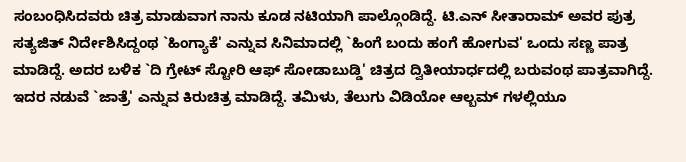ಸಂಬಂಧಿಸಿದವರು ಚಿತ್ರ ಮಾಡುವಾಗ ನಾನು ಕೂಡ ನಟಿಯಾಗಿ ಪಾಲ್ಗೊಂಡಿದ್ದೆ. ಟಿ.ಎನ್ ಸೀತಾರಾಮ್ ಅವರ ಪುತ್ರ ಸತ್ಯಜಿತ್ ನಿರ್ದೇಶಿಸಿದ್ದಂಥ `ಹಿಂಗ್ಯಾಕೆ' ಎನ್ನುವ ಸಿನಿಮಾದಲ್ಲಿ `ಹಿಂಗೆ ಬಂದು ಹಂಗೆ ಹೋಗುವ' ಒಂದು ಸಣ್ಣ ಪಾತ್ರ ಮಾಡಿದ್ದೆ. ಅದರ ಬಳಿಕ `ದಿ ಗ್ರೇಟ್ ಸ್ಟೋರಿ ಆಫ್ ಸೋಡಾಬುಡ್ಡಿ' ಚಿತ್ರದ ದ್ವಿತೀಯಾರ್ಧದಲ್ಲಿ ಬರುವಂಥ ಪಾತ್ರವಾಗಿದ್ದೆ. ಇದರ ನಡುವೆ `ಜಾತ್ರೆ' ಎನ್ನುವ ಕಿರುಚಿತ್ರ ಮಾಡಿದ್ದೆ. ತಮಿಳು, ತೆಲುಗು ವಿಡಿಯೋ ಆಲ್ಬಮ್ ಗಳಲ್ಲಿಯೂ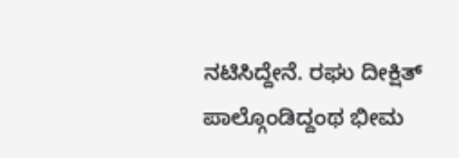ನಟಿಸಿದ್ದೇನೆ. ರಘು ದೀಕ್ಷಿತ್ ಪಾಲ್ಗೊಂಡಿದ್ದಂಥ ಭೀಮ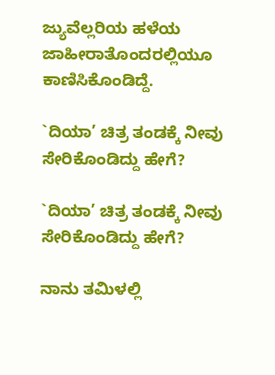ಜ್ಯುವೆಲ್ಲರಿಯ ಹಳೆಯ ಜಾಹೀರಾತೊಂದರಲ್ಲಿಯೂ ಕಾಣಿಸಿಕೊಂಡಿದ್ದೆ.

`ದಿಯಾ’ ಚಿತ್ರ ತಂಡಕ್ಕೆ ನೀವು ಸೇರಿಕೊಂಡಿದ್ದು ಹೇಗೆ?

`ದಿಯಾ’ ಚಿತ್ರ ತಂಡಕ್ಕೆ ನೀವು ಸೇರಿಕೊಂಡಿದ್ದು ಹೇಗೆ?

ನಾನು ತಮಿಳಲ್ಲಿ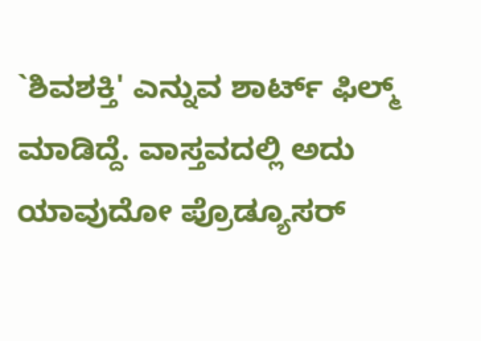`ಶಿವಶಕ್ತಿ' ಎನ್ನುವ ಶಾರ್ಟ್ ಫಿಲ್ಮ್ ಮಾಡಿದ್ದೆ. ವಾಸ್ತವದಲ್ಲಿ ಅದು ಯಾವುದೋ ಪ್ರೊಡ್ಯೂಸರ್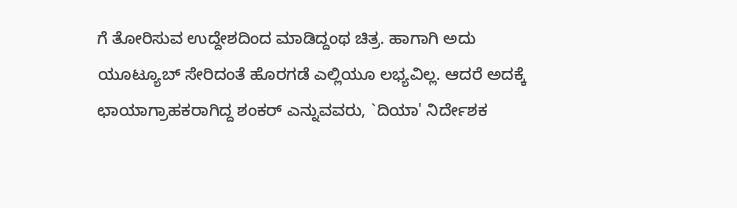ಗೆ ತೋರಿಸುವ ಉದ್ದೇಶದಿಂದ ಮಾಡಿದ್ದಂಥ ಚಿತ್ರ. ಹಾಗಾಗಿ ಅದು ಯೂಟ್ಯೂಬ್ ಸೇರಿದಂತೆ ಹೊರಗಡೆ ಎಲ್ಲಿಯೂ ಲಭ್ಯವಿಲ್ಲ. ಆದರೆ ಅದಕ್ಕೆ ಛಾಯಾಗ್ರಾಹಕರಾಗಿದ್ದ ಶಂಕರ್ ಎನ್ನುವವರು, `ದಿಯಾ' ನಿರ್ದೇಶಕ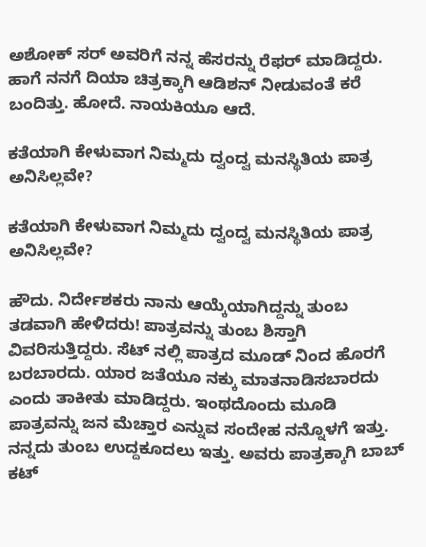ಅಶೋಕ್ ಸರ್ ಅವರಿಗೆ ನನ್ನ ಹೆಸರನ್ನು ರೆಫರ್ ಮಾಡಿದ್ದರು. ಹಾಗೆ ನನಗೆ ದಿಯಾ ಚಿತ್ರಕ್ಕಾಗಿ ಆಡಿಶನ್ ನೀಡುವಂತೆ ಕರೆ ಬಂದಿತ್ತು. ಹೋದೆ. ನಾಯಕಿಯೂ ಆದೆ.

ಕತೆಯಾಗಿ ಕೇಳುವಾಗ ನಿಮ್ಮದು ದ್ವಂದ್ವ ಮನಸ್ಥಿತಿಯ ಪಾತ್ರ ಅನಿಸಿಲ್ಲವೇ?

ಕತೆಯಾಗಿ ಕೇಳುವಾಗ ನಿಮ್ಮದು ದ್ವಂದ್ವ ಮನಸ್ಥಿತಿಯ ಪಾತ್ರ ಅನಿಸಿಲ್ಲವೇ?

ಹೌದು. ನಿರ್ದೇಶಕರು ನಾನು ಆಯ್ಕೆಯಾಗಿದ್ದನ್ನು ತುಂಬ ತಡವಾಗಿ ಹೇಳಿದರು! ಪಾತ್ರವನ್ನು ತುಂಬ ಶಿಸ್ತಾಗಿ ವಿವರಿಸುತ್ತಿದ್ದರು. ಸೆಟ್ ನಲ್ಲಿ ಪಾತ್ರದ ಮೂಡ್ ನಿಂದ ಹೊರಗೆ ಬರಬಾರದು. ಯಾರ ಜತೆಯೂ ನಕ್ಕು ಮಾತನಾಡಿಸಬಾರದು ಎಂದು ತಾಕೀತು ಮಾಡಿದ್ದರು. ಇಂಥದೊಂದು ಮೂಡಿ ಪಾತ್ರವನ್ನು ಜನ ಮೆಚ್ತಾರ ಎನ್ನುವ ಸಂದೇಹ ನನ್ನೊಳಗೆ ಇತ್ತು. ನನ್ನದು ತುಂಬ ಉದ್ದಕೂದಲು ಇತ್ತು. ಅವರು ಪಾತ್ರಕ್ಕಾಗಿ ಬಾಬ್ ಕಟ್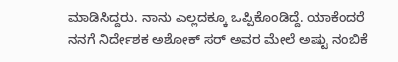ಮಾಡಿಸಿದ್ದರು. ನಾನು ಎಲ್ಲದಕ್ಕೂ ಒಪ್ಪಿಕೊಂಡಿದ್ದೆ. ಯಾಕೆಂದರೆ ನನಗೆ ನಿರ್ದೇಶಕ ಅಶೋಕ್ ಸರ್ ಅವರ ಮೇಲೆ ಅಷ್ಟು ನಂಬಿಕೆ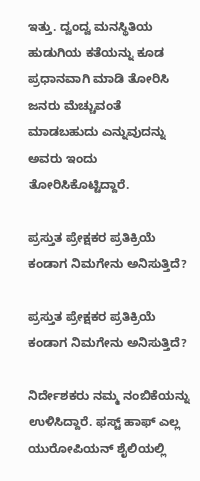ಇತ್ತು. ದ್ವಂದ್ವ ಮನಸ್ಥಿತಿಯ ಹುಡುಗಿಯ ಕತೆಯನ್ನು ಕೂಡ ಪ್ರಧಾನವಾಗಿ ಮಾಡಿ ತೋರಿಸಿ ಜನರು ಮೆಚ್ಚುವಂತೆ ಮಾಡಬಹುದು ಎನ್ನುವುದನ್ನು ಅವರು ಇಂದು ತೋರಿಸಿಕೊಟ್ಟಿದ್ದಾರೆ.

ಪ್ರಸ್ತುತ ಪ್ರೇಕ್ಷಕರ ಪ್ರತಿಕ್ರಿಯೆ ಕಂಡಾಗ ನಿಮಗೇನು ಅನಿಸುತ್ತಿದೆ?

ಪ್ರಸ್ತುತ ಪ್ರೇಕ್ಷಕರ ಪ್ರತಿಕ್ರಿಯೆ ಕಂಡಾಗ ನಿಮಗೇನು ಅನಿಸುತ್ತಿದೆ?

ನಿರ್ದೇಶಕರು ನಮ್ಮ ನಂಬಿಕೆಯನ್ನು ಉಳಿಸಿದ್ದಾರೆ. ಫಸ್ಟ್ ಹಾಫ್ ಎಲ್ಲ ಯುರೋಪಿಯನ್ ಶೈಲಿಯಲ್ಲಿ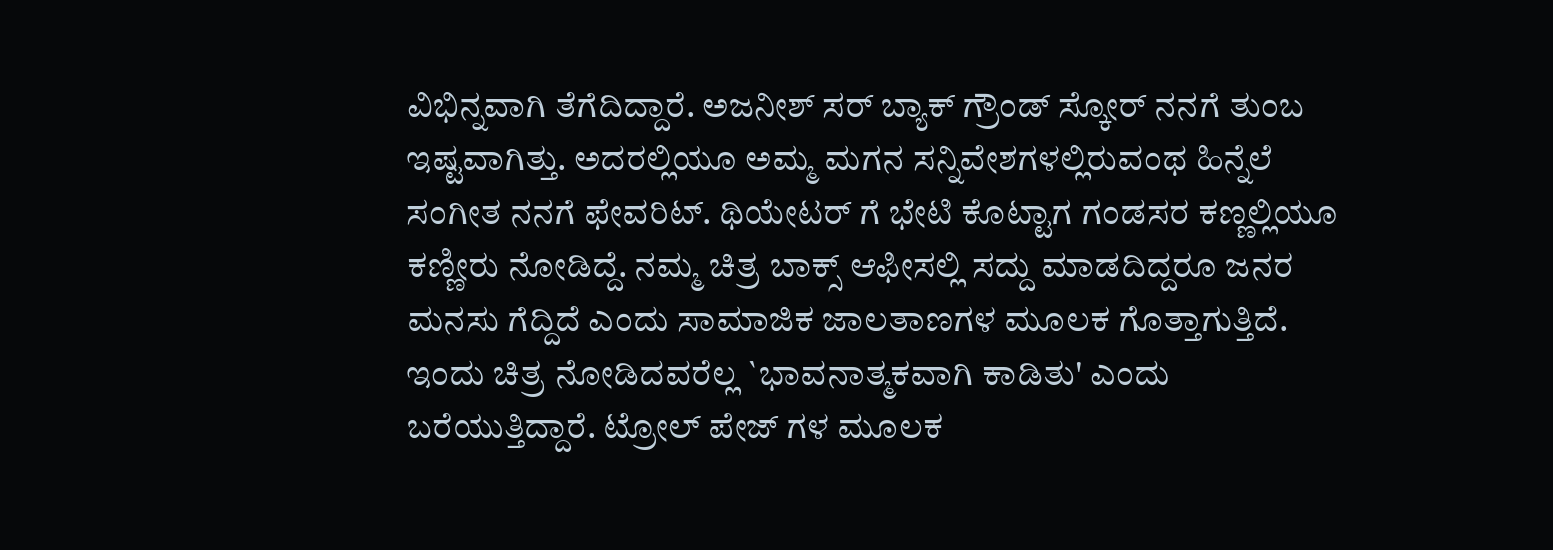ವಿಭಿನ್ನವಾಗಿ ತೆಗೆದಿದ್ದಾರೆ. ಅಜನೀಶ್ ಸರ್ ಬ್ಯಾಕ್ ಗ್ರೌಂಡ್ ಸ್ಕೋರ್ ನನಗೆ ತುಂಬ ಇಷ್ಟವಾಗಿತ್ತು. ಅದರಲ್ಲಿಯೂ ಅಮ್ಮ ಮಗನ ಸನ್ನಿವೇಶಗಳಲ್ಲಿರುವಂಥ ಹಿನ್ನೆಲೆ ಸಂಗೀತ ನನಗೆ ಫೇವರಿಟ್. ಥಿಯೇಟರ್ ಗೆ ಭೇಟಿ ಕೊಟ್ಟಾಗ ಗಂಡಸರ ಕಣ್ಣಲ್ಲಿಯೂ ಕಣ್ಣೀರು ನೋಡಿದ್ದೆ. ನಮ್ಮ ಚಿತ್ರ ಬಾಕ್ಸ್ ಆಫೀಸಲ್ಲಿ ಸದ್ದು ಮಾಡದಿದ್ದರೂ ಜನರ ಮನಸು ಗೆದ್ದಿದೆ ಎಂದು ಸಾಮಾಜಿಕ ಜಾಲತಾಣಗಳ ಮೂಲಕ ಗೊತ್ತಾಗುತ್ತಿದೆ. ಇಂದು ಚಿತ್ರ ನೋಡಿದವರೆಲ್ಲ `ಭಾವನಾತ್ಮಕವಾಗಿ ಕಾಡಿತು' ಎಂದು ಬರೆಯುತ್ತಿದ್ದಾರೆ. ಟ್ರೋಲ್ ಪೇಜ್ ಗಳ ಮೂಲಕ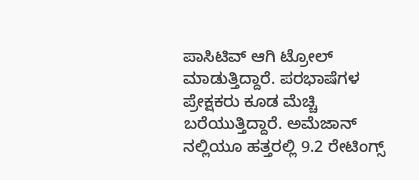ಪಾಸಿಟಿವ್ ಆಗಿ ಟ್ರೋಲ್ ಮಾಡುತ್ತಿದ್ದಾರೆ. ಪರಭಾಷೆಗಳ ಪ್ರೇಕ್ಷಕರು ಕೂಡ ಮೆಚ್ಚಿ ಬರೆಯುತ್ತಿದ್ದಾರೆ. ಅಮೆಜಾನ್ ನಲ್ಲಿಯೂ ಹತ್ತರಲ್ಲಿ 9.2 ರೇಟಿಂಗ್ಸ್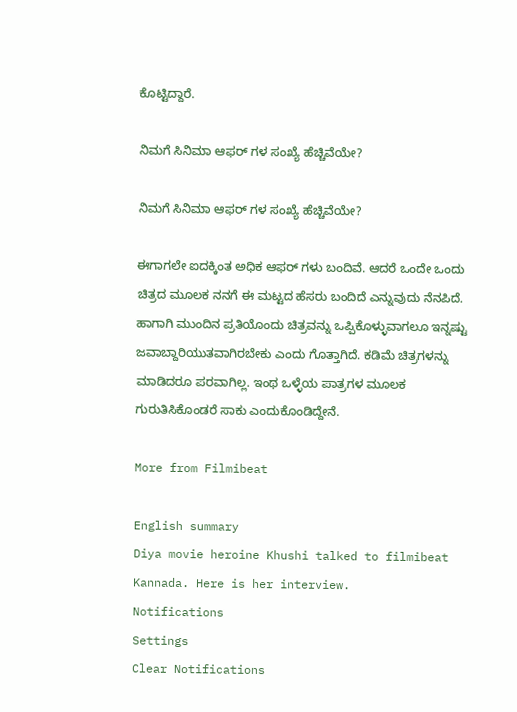ಕೊಟ್ಟಿದ್ದಾರೆ.

ನಿಮಗೆ ಸಿನಿಮಾ ಆಫರ್ ಗಳ ಸಂಖ್ಯೆ ಹೆಚ್ಚಿವೆಯೇ?

ನಿಮಗೆ ಸಿನಿಮಾ ಆಫರ್ ಗಳ ಸಂಖ್ಯೆ ಹೆಚ್ಚಿವೆಯೇ?

ಈಗಾಗಲೇ ಐದಕ್ಕಿಂತ ಅಧಿಕ ಆಫರ್ ಗಳು ಬಂದಿವೆ. ಆದರೆ ಒಂದೇ ಒಂದು ಚಿತ್ರದ ಮೂಲಕ ನನಗೆ ಈ ಮಟ್ಟದ ಹೆಸರು ಬಂದಿದೆ ಎನ್ನುವುದು ನೆನಪಿದೆ. ಹಾಗಾಗಿ ಮುಂದಿನ ಪ್ರತಿಯೊಂದು ಚಿತ್ರವನ್ನು ಒಪ್ಪಿಕೊಳ್ಳುವಾಗಲೂ ಇನ್ನಷ್ಟು ಜವಾಬ್ದಾರಿಯುತವಾಗಿರಬೇಕು ಎಂದು ಗೊತ್ತಾಗಿದೆ. ಕಡಿಮೆ ಚಿತ್ರಗಳನ್ನು ಮಾಡಿದರೂ ಪರವಾಗಿಲ್ಲ. ಇಂಥ ಒಳ್ಳೆಯ ಪಾತ್ರಗಳ ಮೂಲಕ ಗುರುತಿಸಿಕೊಂಡರೆ ಸಾಕು ಎಂದುಕೊಂಡಿದ್ದೇನೆ.

More from Filmibeat

English summary
Diya movie heroine Khushi talked to filmibeat Kannada. Here is her interview.
Notifications
Settings
Clear Notifications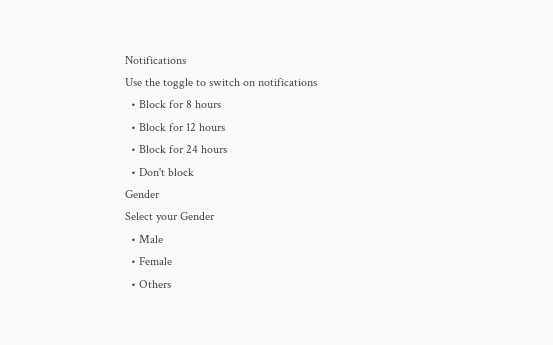Notifications
Use the toggle to switch on notifications
  • Block for 8 hours
  • Block for 12 hours
  • Block for 24 hours
  • Don't block
Gender
Select your Gender
  • Male
  • Female
  • Others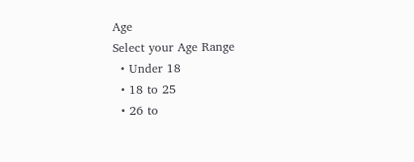Age
Select your Age Range
  • Under 18
  • 18 to 25
  • 26 to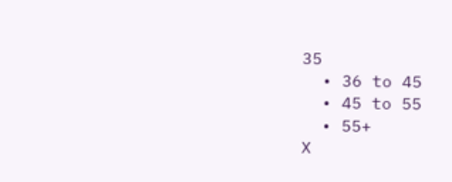35
  • 36 to 45
  • 45 to 55
  • 55+
X